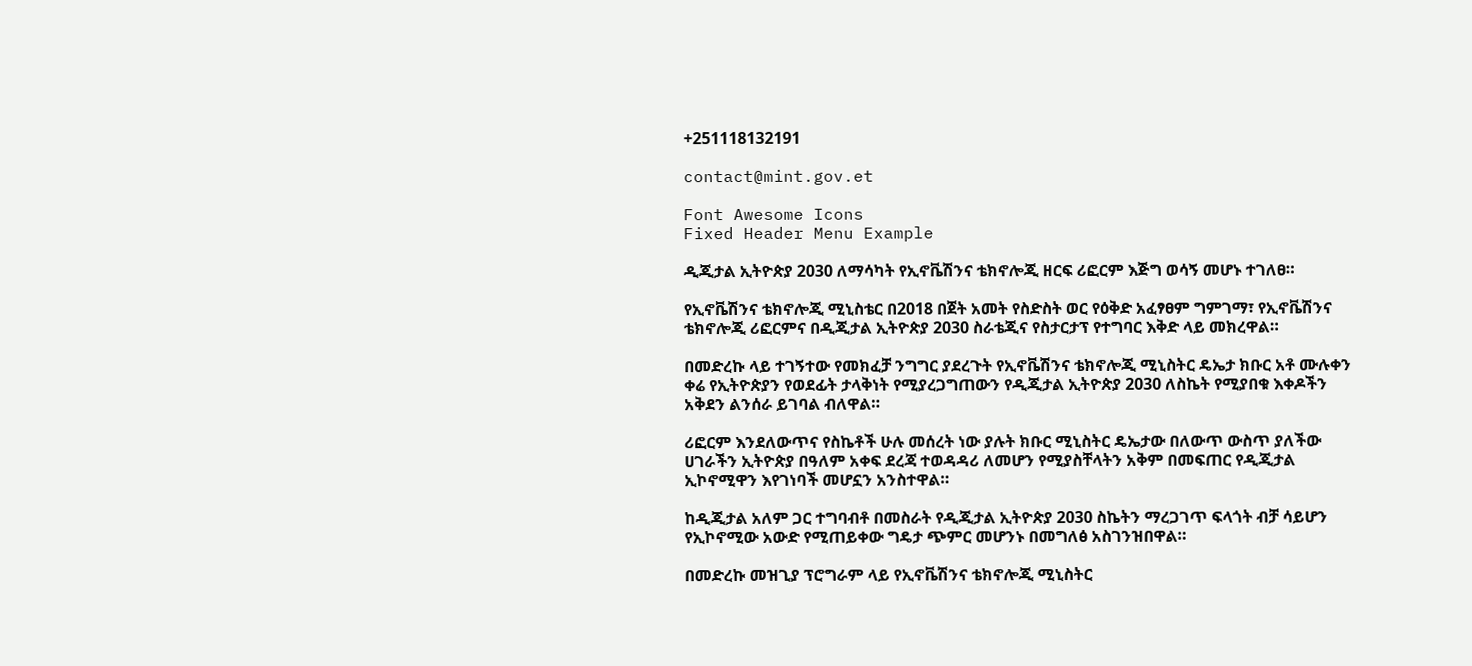+251118132191

contact@mint.gov.et

Font Awesome Icons
Fixed Header Menu Example

ዲጂታል ኢትዮጵያ 2030 ለማሳካት የኢኖቬሽንና ቴክኖሎጂ ዘርፍ ሪፎርም እጅግ ወሳኝ መሆኑ ተገለፀ።

የኢኖቬሽንና ቴክኖሎጂ ሚኒስቴር በ2018 በጀት አመት የስድስት ወር የዕቅድ አፈፃፀም ግምገማ፣ የኢኖቬሽንና ቴክኖሎጂ ሪፎርምና በዲጂታል ኢትዮጵያ 2030 ስራቴጂና የስታርታፕ የተግባር እቅድ ላይ መክረዋል።

በመድረኩ ላይ ተገኝተው የመክፈቻ ንግግር ያደረጉት የኢኖቬሽንና ቴክኖሎጂ ሚኒስትር ዴኤታ ክቡር አቶ ሙሉቀን ቀሬ የኢትዮጵያን የወደፊት ታላቅነት የሚያረጋግጠውን የዲጂታል ኢትዮጵያ 2030 ለስኬት የሚያበቁ እቀዶችን አቅደን ልንሰራ ይገባል ብለዋል።

ሪፎርም እንደለውጥና የስኬቶች ሁሉ መሰረት ነው ያሉት ክቡር ሚኒስትር ዴኤታው በለውጥ ውስጥ ያለችው ሀገራችን ኢትዮጵያ በዓለም አቀፍ ደረጃ ተወዳዳሪ ለመሆን የሚያስቸላትን አቅም በመፍጠር የዲጂታል ኢኮኖሚዋን እየገነባች መሆኗን አንስተዋል።

ከዲጂታል አለም ጋር ተግባብቶ በመስራት የዲጂታል ኢትዮጵያ 2030 ስኬትን ማረጋገጥ ፍላጎት ብቻ ሳይሆን የኢኮኖሚው አውድ የሚጠይቀው ግዴታ ጭምር መሆንኑ በመግለፅ አስገንዝበዋል።

በመድረኩ መዝጊያ ፕሮግራም ላይ የኢኖቬሽንና ቴክኖሎጂ ሚኒስትር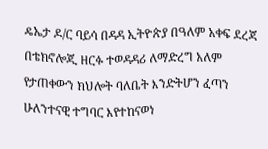ዴኤታ ዶ/ር ባይሳ በዳዳ ኢትዮጵያ በዓለም አቀፍ ደረጃ በቴክኖሎጂ ዘርፉ ተወዳዳሪ ለማድረግ አለም የታጠቀውን ክህሎት ባለቤት እንድትሆን ፈጣን ሁለንተናዊ ተግባር እየተከናወነ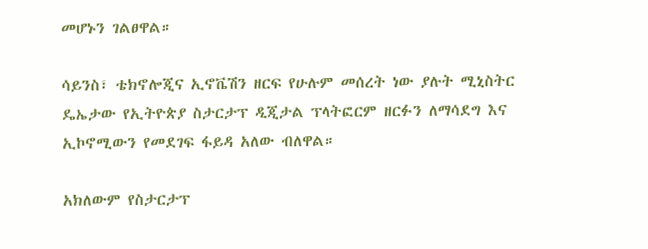መሆኑን ገልፀዋል።

ሳይንስ፣ ቴክኖሎጂና ኢኖቬሽን ዘርፍ የሁሉም መሰረት ነው ያሉት ሚኒስትር ዴኤታው የኢትዮጵያ ስታርታፕ ዲጂታል ፕላትፎርም ዘርፉን ለማሳደግ እና ኢኮኖሚውን የመደገፍ ፋይዳ አለው ብለዋል።

አክለውም የስታርታፕ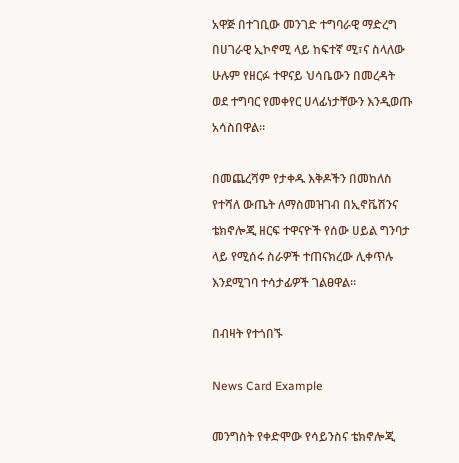አዋጅ በተገቢው መንገድ ተግባራዊ ማድረግ በሀገራዊ ኢኮኖሚ ላይ ከፍተኛ ሚ፣ና ስላለው ሁሉም የዘርፉ ተዋናይ ህሳቤውን በመረዳት ወደ ተግባር የመቀየር ሀላፊነታቸውን እንዲወጡ አሳስበዋል።

በመጨረሻም የታቀዱ እቅዶችን በመከለስ የተሻለ ውጤት ለማስመዝገብ በኢኖቬሽንና ቴክኖሎጂ ዘርፍ ተዋናዮች የሰው ሀይል ግንባታ ላይ የሚሰሩ ስራዎች ተጠናክረው ሊቀጥሉ እንደሚገባ ተሳታፊዎች ገልፀዋል።

በብዛት የተጎበኙ

News Card Example

መንግስት የቀድሞው የሳይንስና ቴክኖሎጂ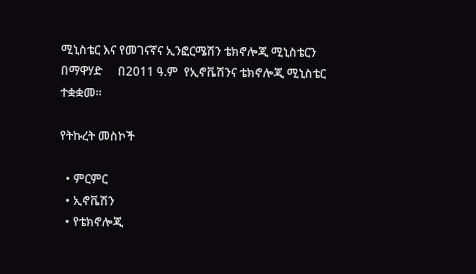ሚኒስቴር እና የመገናኛና ኢንፎርሜሽን ቴክኖሎጂ ሚኒስቴርን በማዋሃድ     በ2011 ዓ.ም  የኢኖቬሽንና ቴክኖሎጂ ሚኒስቴር  ተቋቋመ፡፡

የትኩረት መስኮች

  • ምርምር
  • ኢኖቬሽን
  • የቴክኖሎጂ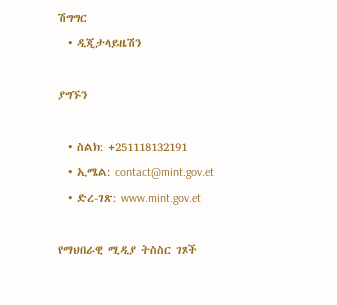ሽግግር
  • ዲጂታላይዜሽን

ያግኙን

  • ስልክ: +251118132191
  • ኢሜል: contact@mint.gov.et
  • ድረ-ገጽ: www.mint.gov.et

የማህበራዊ ሚዲያ ትስስር ገጾች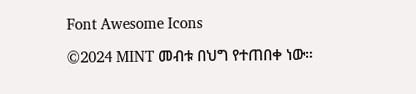Font Awesome Icons

©2024 MINT መብቱ በህግ የተጠበቀ ነው።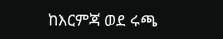ከእርምጃ ወደ ሩጫ